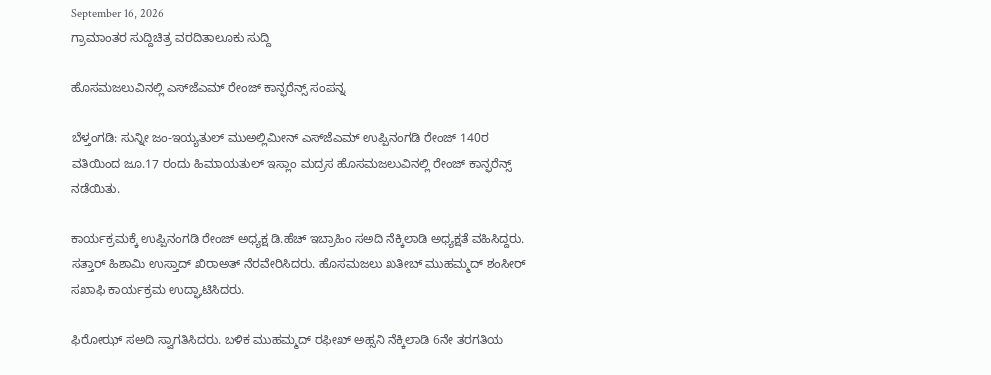September 16, 2026
ಗ್ರಾಮಾಂತರ ಸುದ್ದಿಚಿತ್ರ ವರದಿತಾಲೂಕು ಸುದ್ದಿ

ಹೊಸಮಜಲುವಿನಲ್ಲಿ ಎಸ್‌ಜೆಎಮ್ ರೇಂಜ್ ಕಾನ್ಫರೆನ್ಸ್ ಸಂಪನ್ನ

ಬೆಳ್ತಂಗಡಿ: ಸುನ್ನೀ ಜಂ-ಇಯ್ಯತುಲ್ ಮುಅಲ್ಲಿಮೀನ್ ಎಸ್‌ಜೆಎಮ್ ಉಪ್ಪಿನಂಗಡಿ ರೇಂಜ್ 140ರ ವತಿಯಿಂದ ಜೂ.17 ರಂದು ಹಿಮಾಯತುಲ್ ಇಸ್ಲಾಂ ಮದ್ರಸ ಹೊಸಮಜಲುವಿನಲ್ಲಿ ರೇಂಜ್ ಕಾನ್ಫರೆನ್ಸ್ ನಡೆಯಿತು.

ಕಾರ್ಯಕ್ರಮಕ್ಕೆ ಉಪ್ಪಿನಂಗಡಿ ರೇಂಜ್ ಅಧ್ಯಕ್ಷ ಡಿ.ಹೆಚ್ ಇಬ್ರಾಹಿಂ ಸಅದಿ ನೆಕ್ಕಿಲಾಡಿ ಅಧ್ಯಕ್ಷತೆ ವಹಿಸಿದ್ದರು. ಸತ್ತಾರ್ ಹಿಶಾಮಿ ಉಸ್ತಾದ್ ಖಿರಾಅತ್ ನೆರವೇರಿಸಿದರು. ಹೊಸಮಜಲು ಖತೀಬ್ ಮುಹಮ್ಮದ್ ಶಂಸೀರ್ ಸಖಾಫಿ ಕಾರ್ಯಕ್ರಮ ಉದ್ಘಾಟಿಸಿದರು.

ಫಿರೋಝ್ ಸಅದಿ ಸ್ವಾಗತಿಸಿದರು. ಬಳಿಕ ಮುಹಮ್ಮದ್ ರಫೀಖ್ ಅಹ್ಸನಿ ನೆಕ್ಕಿಲಾಡಿ 6ನೇ ತರಗತಿಯ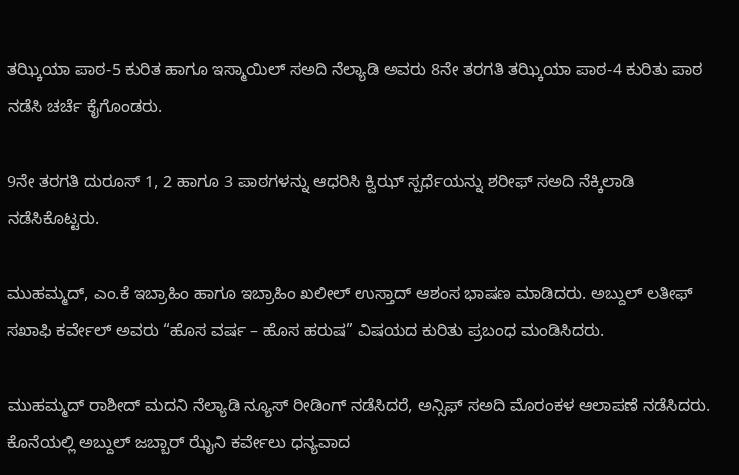ತಝ್ಕಿಯಾ ಪಾಠ-5 ಕುರಿತ ಹಾಗೂ ಇಸ್ಮಾಯಿಲ್ ಸಅದಿ ನೆಲ್ಯಾಡಿ ಅವರು 8ನೇ ತರಗತಿ ತಝ್ಕಿಯಾ ಪಾಠ-4 ಕುರಿತು ಪಾಠ ನಡೆಸಿ ಚರ್ಚೆ ಕೈಗೊಂಡರು.

9ನೇ ತರಗತಿ ದುರೂಸ್ 1, 2 ಹಾಗೂ 3 ಪಾಠಗಳನ್ನು ಆಧರಿಸಿ ಕ್ವಿಝ್ ಸ್ಪರ್ಧೆಯನ್ನು ಶರೀಫ್ ಸಅದಿ ನೆಕ್ಕಿಲಾಡಿ ನಡೆಸಿಕೊಟ್ಟರು.

ಮುಹಮ್ಮದ್, ಎಂ.ಕೆ ಇಬ್ರಾಹಿಂ ಹಾಗೂ ಇಬ್ರಾಹಿಂ ಖಲೀಲ್ ಉಸ್ತಾದ್ ಆಶಂಸ ಭಾಷಣ ಮಾಡಿದರು. ಅಬ್ದುಲ್ ಲತೀಫ್ ಸಖಾಫಿ ಕರ್ವೇಲ್ ಅವರು “ಹೊಸ ವರ್ಷ – ಹೊಸ ಹರುಷ” ವಿಷಯದ ಕುರಿತು ಪ್ರಬಂಧ ಮಂಡಿಸಿದರು.

ಮುಹಮ್ಮದ್ ರಾಶೀದ್ ಮದನಿ ನೆಲ್ಯಾಡಿ ನ್ಯೂಸ್ ರೀಡಿಂಗ್ ನಡೆಸಿದರೆ, ಅನ್ಸಿಫ್ ಸಅದಿ ಮೊರಂಕಳ ಆಲಾಪಣೆ ನಡೆಸಿದರು. ಕೊನೆಯಲ್ಲಿ ಅಬ್ದುಲ್ ಜಬ್ಬಾರ್ ಝೈನಿ ಕರ್ವೇಲು ಧನ್ಯವಾದ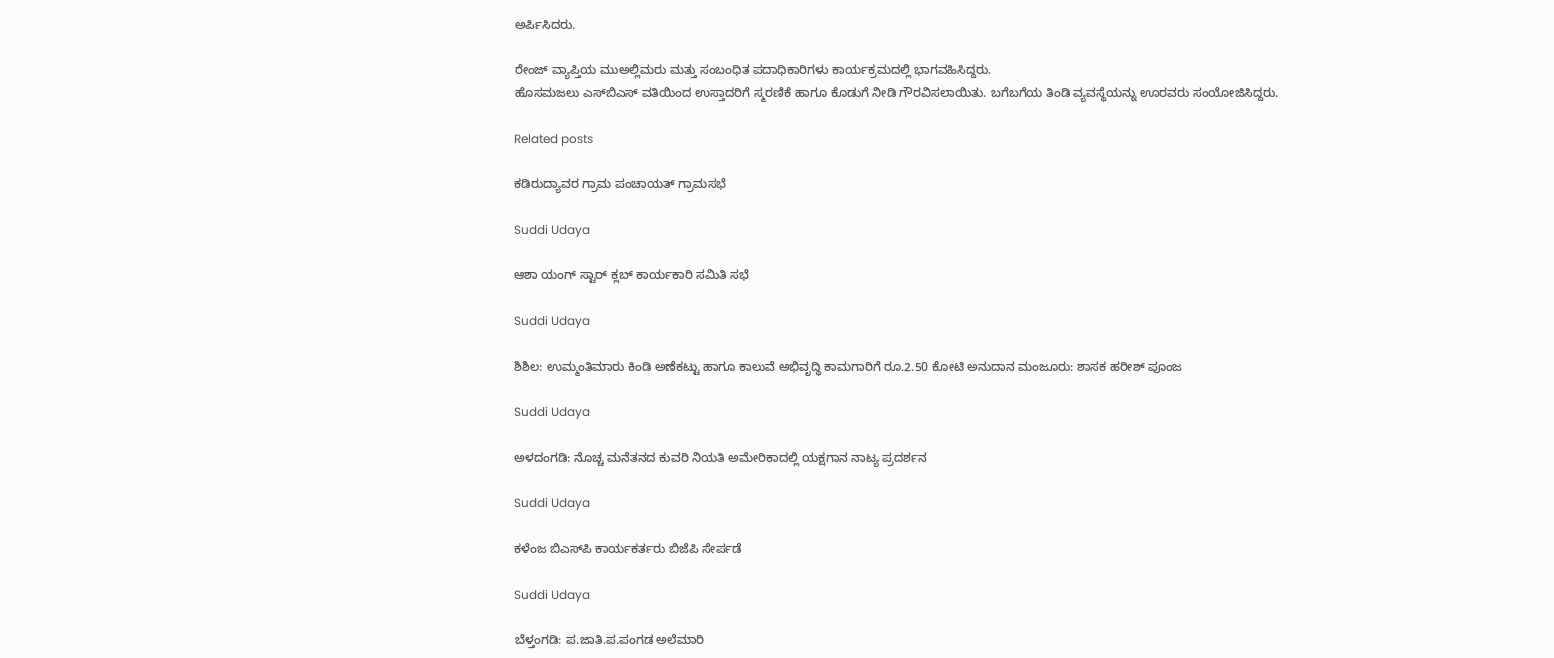ಅರ್ಪಿಸಿದರು.

ರೇಂಜ್ ವ್ಯಾಪ್ತಿಯ ಮುಅಲ್ಲಿಮರು ಮತ್ತು ಸಂಬಂಧಿತ ಪದಾಧಿಕಾರಿಗಳು ಕಾರ್ಯಕ್ರಮದಲ್ಲಿ ಭಾಗವಹಿಸಿದ್ದರು.
ಹೊಸಮಜಲು ಎಸ್‌ಬಿಎಸ್ ವತಿಯಿಂದ ಉಸ್ತಾದರಿಗೆ ಸ್ಮರಣಿಕೆ ಹಾಗೂ ಕೊಡುಗೆ ನೀಡಿ ಗೌರವಿಸಲಾಯಿತು. ಬಗೆಬಗೆಯ ತಿಂಡಿ ವ್ಯವಸ್ಥೆಯನ್ನು ಊರವರು ಸಂಯೋಜಿಸಿದ್ದರು.

Related posts

ಕಡಿರುದ್ಯಾವರ ಗ್ರಾಮ ಪಂಚಾಯತ್ ಗ್ರಾಮಸಭೆ

Suddi Udaya

ಆಶಾ ಯಂಗ್ ಸ್ಟಾರ್ ಕ್ಲಬ್ ಕಾರ್ಯಕಾರಿ ಸಮಿತಿ ಸಭೆ

Suddi Udaya

ಶಿಶಿಲ: ಉಮ್ಮಂತಿಮಾರು ಕಿಂಡಿ ಅಣೆಕಟ್ಟು ಹಾಗೂ ಕಾಲುವೆ ಅಭಿವೃದ್ಧಿ ಕಾಮಗಾರಿಗೆ ರೂ.2.50 ಕೋಟಿ ಅನುದಾನ ಮಂಜೂರು: ಶಾಸಕ ಹರೀಶ್ ಪೂಂಜ

Suddi Udaya

ಅಳದಂಗಡಿ: ನೊಚ್ಚ ಮನೆತನದ ಕುವರಿ ನಿಯತಿ ಅಮೇರಿಕಾದಲ್ಲಿ ಯಕ್ಷಗಾನ ನಾಟ್ಯ ಪ್ರದರ್ಶನ

Suddi Udaya

ಕಳೆಂಜ ಬಿಎಸ್‌ಪಿ ಕಾರ್ಯಕರ್ತರು ಬಿಜೆಪಿ ಸೇರ್ಪಡೆ

Suddi Udaya

ಬೆಳ್ತಂಗಡಿ: ಪ.ಜಾತಿ.ಪ.ಪಂಗಡ ಅಲೆಮಾರಿ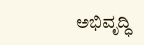ಅಭಿವೃದ್ಧಿ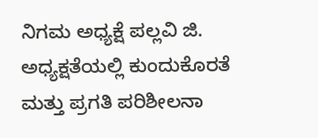ನಿಗಮ ಅಧ್ಯಕ್ಷೆ ಪಲ್ಲವಿ ಜಿ. ಅಧ್ಯಕ್ಷತೆಯಲ್ಲಿ ಕುಂದುಕೊರತೆ ಮತ್ತು ಪ್ರಗತಿ ಪರಿಶೀಲನಾ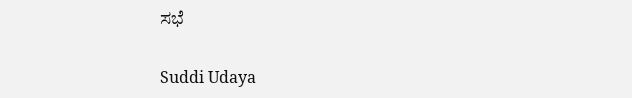ಸಭೆ

Suddi Udaya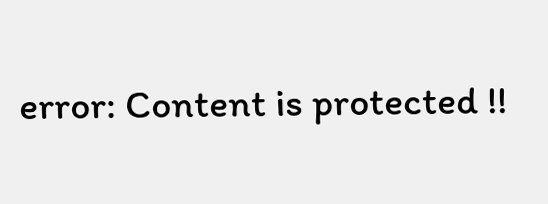error: Content is protected !!